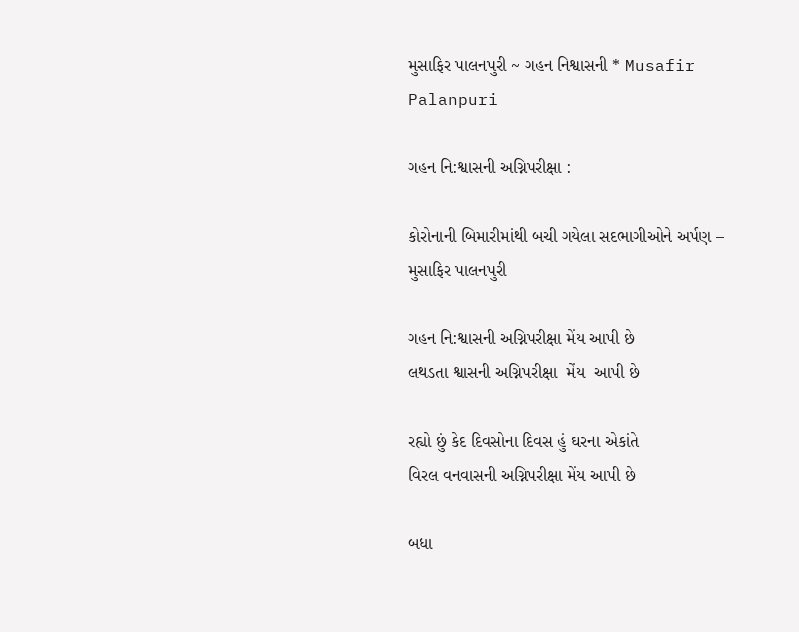મુસાફિર પાલનપુરી ~ ગહન નિશ્વાસની * Musafir Palanpuri

ગહન નિ:શ્વાસની અગ્નિપરીક્ષા :

કોરોનાની બિમારીમાંથી બચી ગયેલા સદભાગીઓને અર્પણ – મુસાફિર પાલનપુરી

ગહન નિ:શ્વાસની અગ્નિપરીક્ષા મેંય આપી છે
લથડતા શ્વાસની અગ્નિપરીક્ષા  મેંય  આપી છે

રહ્યો છું કેદ દિવસોના દિવસ હું ઘરના એકાંતે
વિરલ વનવાસની અગ્નિપરીક્ષા મેંય આપી છે

બધા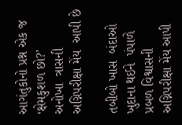આગંતુકોનો પ્રશ્ન એક જ ‘ક્ષેમકુશળ છો?’
અનોખા  ત્રાસની  અગ્નિપરીક્ષા મેંય  આપી છે

તબીબો ખાસ  બંદાઓ ખુદાના થઈને  પંપાળે
પ્રબળ વિશ્વાસની અગ્નિપરીક્ષા મેંય આપી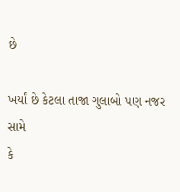છે

ખર્યાં છે કેટલા તાજા ગુલાબો પણ નજર સામે
કે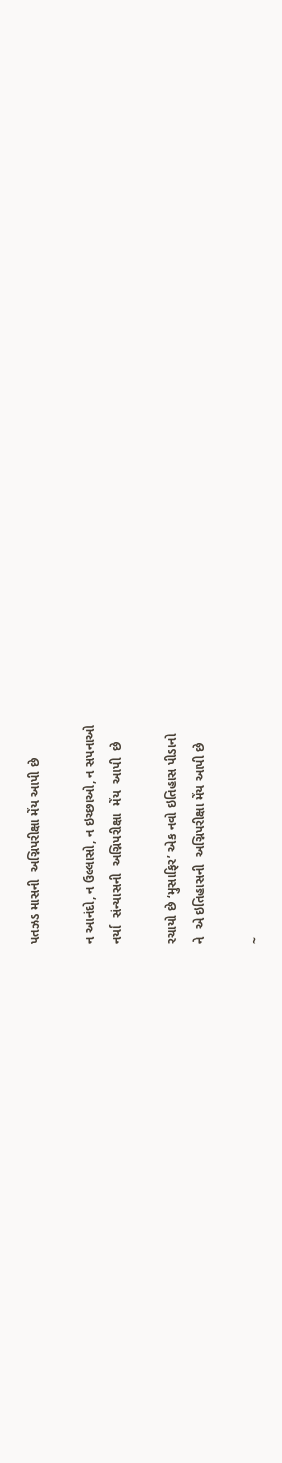પતઝડ માસની  અગ્નિપરીક્ષા મેંય આપી છે

ન આનંદો, ન ઉલ્લાસો, ન ઇચ્છાઓ, ન સપનાઓ
નર્યા  સંન્યાસની  અગ્નિપરીક્ષા  મેંય  આપી  છે

રચાયો છે ‘મુસાફિર’ એક નવો ઇતિહાસ પીડાનો
ને  એ ઇતિહાસની  અગ્નિપરીક્ષા મેંય આપી છે

~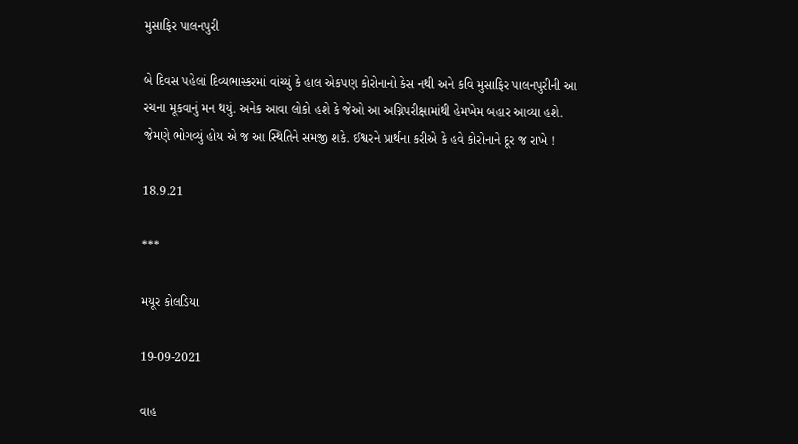મુસાફિર પાલનપુરી

બે દિવસ પહેલાં દિવ્યભાસ્કરમાં વાંચ્યું કે હાલ એકપણ કોરોનાનો કેસ નથી અને કવિ મુસાફિર પાલનપુરીની આ રચના મૂકવાનું મન થયું. અનેક આવા લોકો હશે કે જેઓ આ અગ્નિપરીક્ષામાંથી હેમખેમ બહાર આવ્યા હશે. જેમણે ભોગવ્યું હોય એ જ આ સ્થિતિને સમજી શકે. ઈશ્વરને પ્રાર્થના કરીએ કે હવે કોરોનાને દૂર જ રાખે !

18.9.21

***

મયૂર કોલડિયા

19-09-2021

વાહ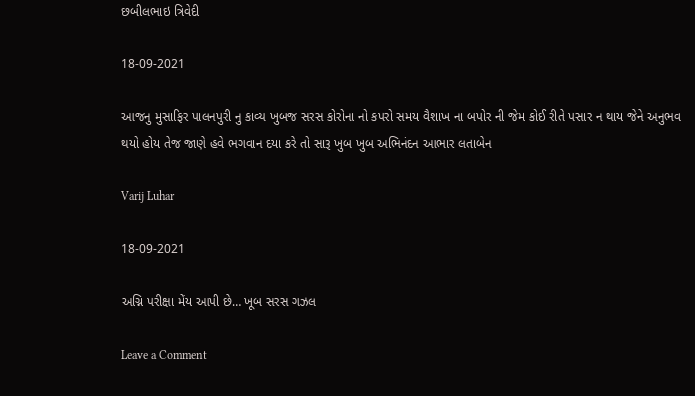છબીલભાઇ ત્રિવેદી

18-09-2021

આજનુ મુસાફિર પાલનપુરી નુ કાવ્ય ખુબજ સરસ કોરોના નો કપરો સમય વૈશાખ ના બપોર ની જેમ કોઈ રીતે પસાર ન થાય જેને અનુભવ થયો હોય તેજ જાણે હવે ભગવાન દયા કરે તો સારૂ ખુબ ખુબ અભિનંદન આભાર લતાબેન

Varij Luhar

18-09-2021

અગ્નિ પરીક્ષા મેંય આપી છે… ખૂબ સરસ ગઝલ

Leave a Comment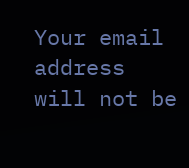Your email address will not be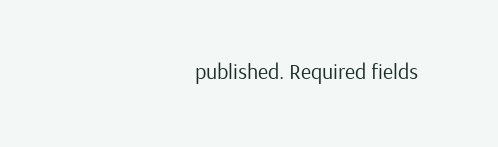published. Required fields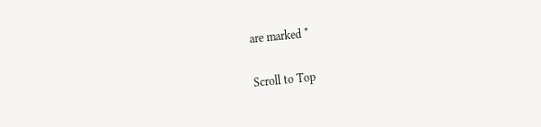are marked *

Scroll to Top